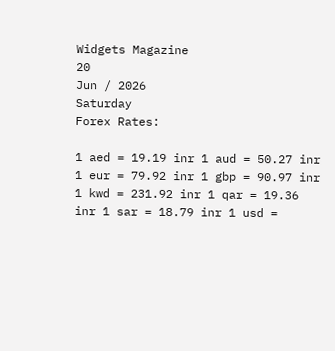Widgets Magazine
20
Jun / 2026
Saturday
Forex Rates:

1 aed = 19.19 inr 1 aud = 50.27 inr 1 eur = 79.92 inr 1 gbp = 90.97 inr 1 kwd = 231.92 inr 1 qar = 19.36 inr 1 sar = 18.79 inr 1 usd =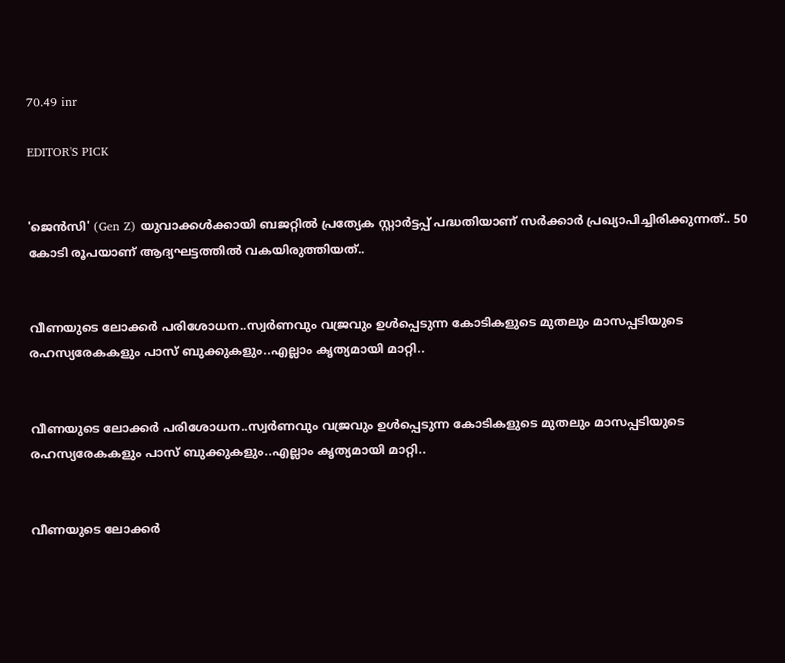70.49 inr

EDITOR'S PICK


'ജെൻസി' (Gen Z) യുവാക്കൾക്കായി ബജറ്റിൽ പ്രത്യേക സ്റ്റാർട്ടപ്പ് പദ്ധതിയാണ് സർക്കാർ പ്രഖ്യാപിച്ചിരിക്കുന്നത്.. 50 കോടി രൂപയാണ് ആദ്യഘട്ടത്തിൽ വകയിരുത്തിയത്..


വീണയുടെ ലോക്കര്‍ പരിശോധന..സ്വര്‍ണവും വജ്രവും ഉള്‍പ്പെടുന്ന കോടികളുടെ മുതലും മാസപ്പടിയുടെ രഹസ്യരേകകളും പാസ് ബുക്കുകളും..എല്ലാം കൃത്യമായി മാറ്റി..


വീണയുടെ ലോക്കര്‍ പരിശോധന..സ്വര്‍ണവും വജ്രവും ഉള്‍പ്പെടുന്ന കോടികളുടെ മുതലും മാസപ്പടിയുടെ രഹസ്യരേകകളും പാസ് ബുക്കുകളും..എല്ലാം കൃത്യമായി മാറ്റി..


വീണയുടെ ലോക്കര്‍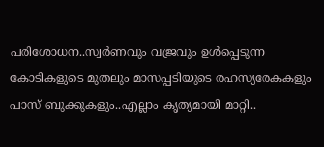പരിശോധന..സ്വര്‍ണവും വജ്രവും ഉള്‍പ്പെടുന്ന കോടികളുടെ മുതലും മാസപ്പടിയുടെ രഹസ്യരേകകളും പാസ് ബുക്കുകളും..എല്ലാം കൃത്യമായി മാറ്റി..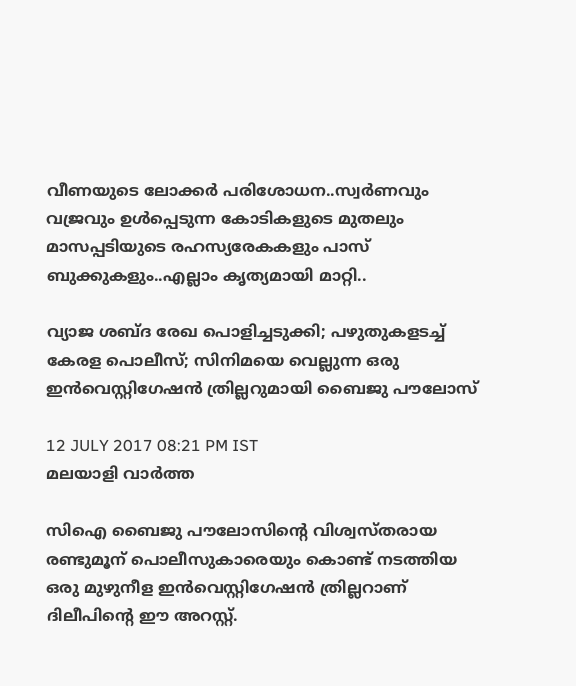വീണയുടെ ലോക്കര്‍ പരിശോധന..സ്വര്‍ണവും വജ്രവും ഉള്‍പ്പെടുന്ന കോടികളുടെ മുതലും മാസപ്പടിയുടെ രഹസ്യരേകകളും പാസ് ബുക്കുകളും..എല്ലാം കൃത്യമായി മാറ്റി..

വ്യാജ ശബ്ദ രേഖ പൊളിച്ചടുക്കി; പഴുതുകളടച്ച് കേരള പൊലീസ്; സിനിമയെ വെല്ലുന്ന ഒരു ഇന്‍വെസ്റ്റിഗേഷന്‍ ത്രില്ലറുമായി ബൈജു പൗലോസ്

12 JULY 2017 08:21 PM IST
മലയാളി വാര്‍ത്ത

സിഐ ബൈജു പൗലോസിന്റെ വിശ്വസ്തരായ രണ്ടുമൂന് പൊലീസുകാരെയും കൊണ്ട് നടത്തിയ ഒരു മുഴുനീള ഇന്‍വെസ്റ്റിഗേഷന്‍ ത്രില്ലറാണ് ദിലീപിന്റെ ഈ അറസ്റ്റ്.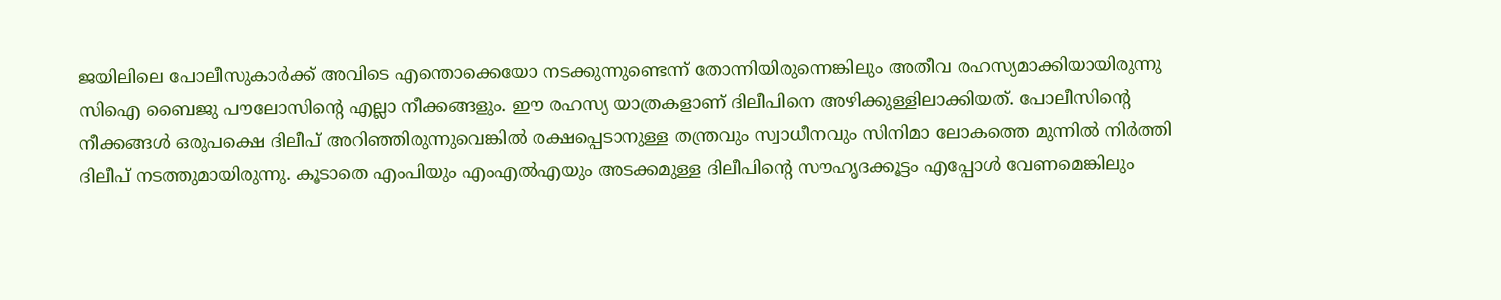ജയിലിലെ പോലീസുകാര്‍ക്ക് അവിടെ എന്തൊക്കെയോ നടക്കുന്നുണ്ടെന്ന് തോന്നിയിരുന്നെങ്കിലും അതീവ രഹസ്യമാക്കിയായിരുന്നു സിഐ ബൈജു പൗലോസിന്റെ എല്ലാ നീക്കങ്ങളും. ഈ രഹസ്യ യാത്രകളാണ് ദിലീപിനെ അഴിക്കുള്ളിലാക്കിയത്. പോലീസിന്റെ നീക്കങ്ങള്‍ ഒരുപക്ഷെ ദിലീപ് അറിഞ്ഞിരുന്നുവെങ്കില്‍ രക്ഷപ്പെടാനുള്ള തന്ത്രവും സ്വാധീനവും സിനിമാ ലോകത്തെ മുന്നില്‍ നിര്‍ത്തി ദിലീപ് നടത്തുമായിരുന്നു. കൂടാതെ എംപിയും എംഎല്‍എയും അടക്കമുള്ള ദിലീപിന്റെ സൗഹൃദക്കൂട്ടം എപ്പോള്‍ വേണമെങ്കിലും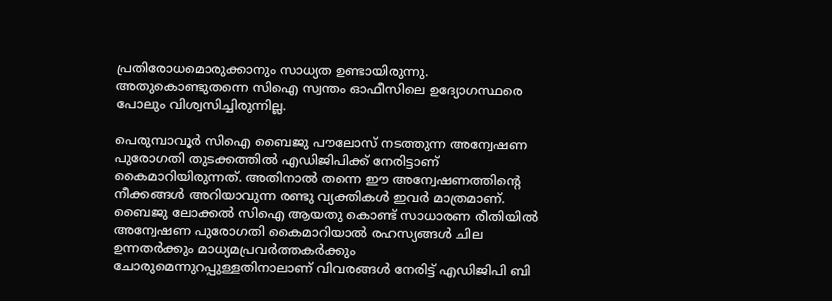പ്രതിരോധമൊരുക്കാനും സാധ്യത ഉണ്ടായിരുന്നു. അതുകൊണ്ടുതന്നെ സിഐ സ്വന്തം ഓഫീസിലെ ഉദ്യോഗസ്ഥരെ പോലും വിശ്വസിച്ചിരുന്നില്ല.

പെരുമ്പാവൂര്‍ സിഐ ബൈജു പൗലോസ് നടത്തുന്ന അന്വേഷണ പുരോഗതി തുടക്കത്തില്‍ എഡിജിപിക്ക് നേരിട്ടാണ് കൈമാറിയിരുന്നത്. അതിനാല്‍ തന്നെ ഈ അന്വേഷണത്തിന്റെ നീക്കങ്ങള്‍ അറിയാവുന്ന രണ്ടു വ്യക്തികള്‍ ഇവര്‍ മാത്രമാണ്. ബൈജു ലോക്കല്‍ സിഐ ആയതു കൊണ്ട് സാധാരണ രീതിയില്‍ അന്വേഷണ പുരോഗതി കൈമാറിയാല്‍ രഹസ്യങ്ങള്‍ ചില ഉന്നതര്‍ക്കും മാധ്യമപ്രവര്‍ത്തകര്‍ക്കും ചോരുമെന്നുറപ്പുള്ളതിനാലാണ് വിവരങ്ങള്‍ നേരിട്ട് എഡിജിപി ബി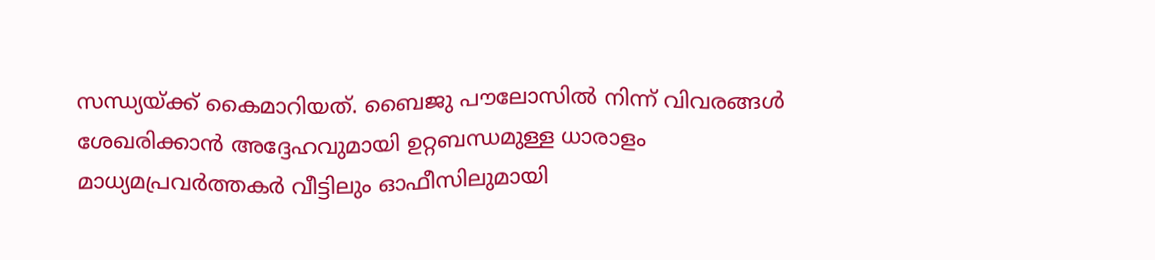സന്ധ്യയ്ക്ക് കൈമാറിയത്. ബൈജു പൗലോസില്‍ നിന്ന് വിവരങ്ങള്‍ ശേഖരിക്കാന്‍ അദ്ദേഹവുമായി ഉറ്റബന്ധമുള്ള ധാരാളം മാധ്യമപ്രവര്‍ത്തകര്‍ വീട്ടിലും ഓഫീസിലുമായി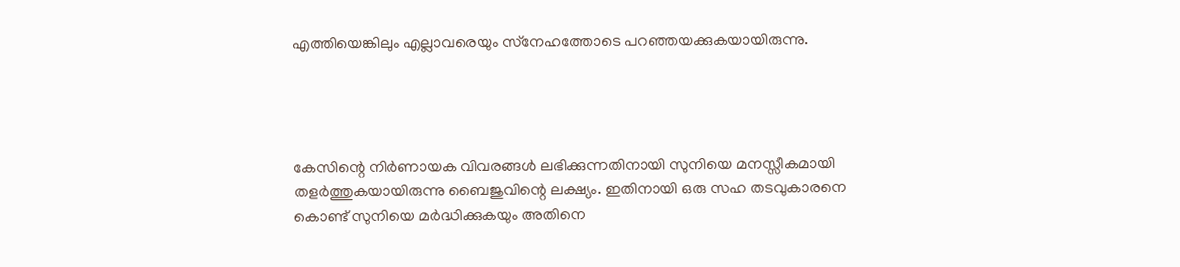എത്തിയെങ്കിലും എല്ലാവരെയും സ്‌നേഹത്തോടെ പറഞ്ഞയക്കുകയായിരുന്നു.




കേസിന്റെ നിര്‍ണായക വിവരങ്ങള്‍ ലഭിക്കുന്നതിനായി സുനിയെ മനസ്സീകമായി തളര്‍ത്തുകയായിരുന്നു ബൈജുവിന്റെ ലക്ഷ്യം. ഇതിനായി ഒരു സഹ തടവുകാരനെ കൊണ്ട് സുനിയെ മര്‍ദ്ധിക്കുകയും അതിനെ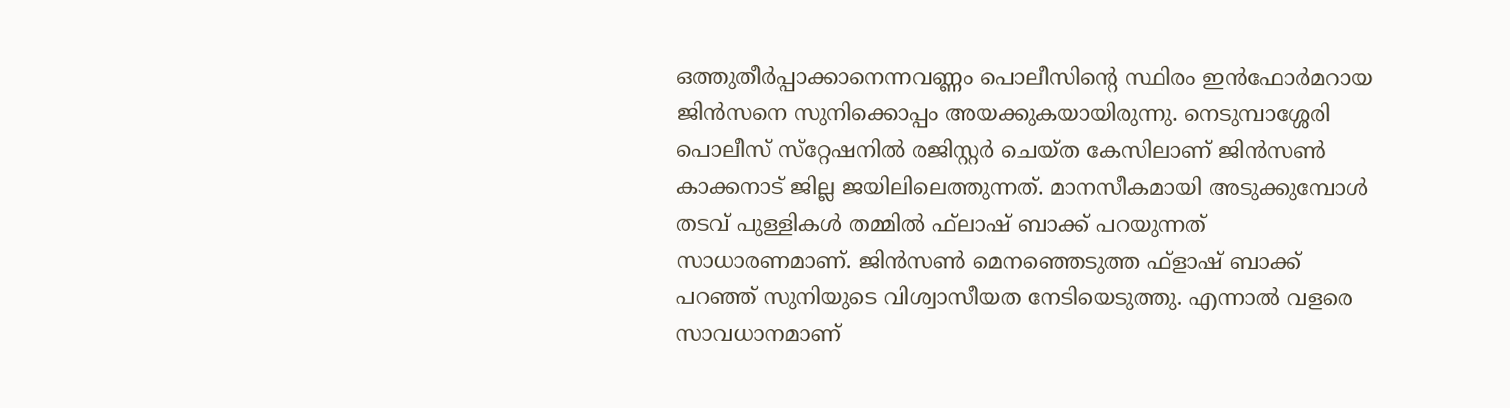ഒത്തുതീര്‍പ്പാക്കാനെന്നവണ്ണം പൊലീസിന്റെ സ്ഥിരം ഇന്‍ഫോര്‍മറായ ജിന്‍സനെ സുനിക്കൊപ്പം അയക്കുകയായിരുന്നു. നെടുമ്പാശ്ശേരി പൊലീസ് സ്‌റ്റേഷനില്‍ രജിസ്റ്റര്‍ ചെയ്ത കേസിലാണ് ജിന്‍സണ്‍ കാക്കനാട് ജില്ല ജയിലിലെത്തുന്നത്. മാനസീകമായി അടുക്കുമ്പോള്‍ തടവ് പുള്ളികള്‍ തമ്മില്‍ ഫ്‌ലാഷ് ബാക്ക് പറയുന്നത് സാധാരണമാണ്. ജിന്‍സണ്‍ മെനഞ്ഞെടുത്ത ഫ്‌ളാഷ് ബാക്ക് പറഞ്ഞ് സുനിയുടെ വിശ്വാസീയത നേടിയെടുത്തു. എന്നാല്‍ വളരെ സാവധാനമാണ്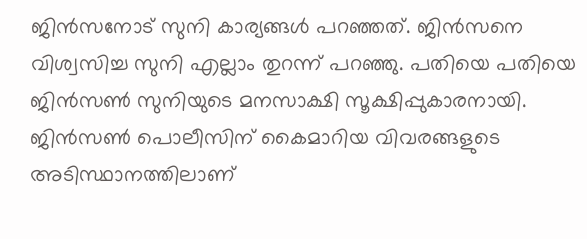ജിന്‍സനോട് സുനി കാര്യങ്ങള്‍ പറഞ്ഞത്. ജിന്‍സനെ വിശ്വസിച്ച സുനി എല്ലാം തുറന്ന് പറഞ്ഞു. പതിയെ പതിയെ ജിന്‍സണ്‍ സുനിയുടെ മനസാക്ഷി സൂക്ഷിപ്പുകാരനായി. ജിന്‍സണ്‍ പൊലീസിന് കൈമാറിയ വിവരങ്ങളുടെ അടിസ്ഥാനത്തിലാണ്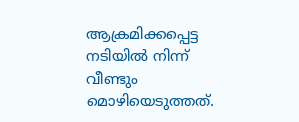ആക്രമിക്കപ്പെട്ട നടിയില്‍ നിന്ന് വീണ്ടും മൊഴിയെടുത്തത്.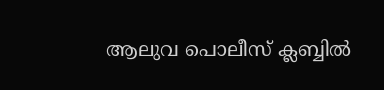ആലുവ പൊലീസ് ക്ലബ്ബില്‍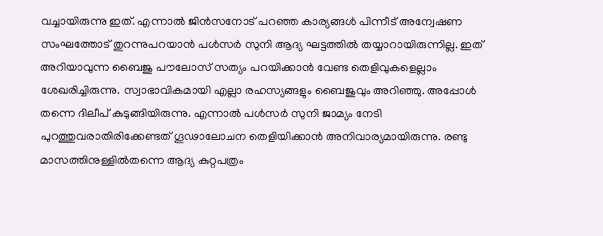വച്ചായിരുന്നു ഇത്. എന്നാല്‍ ജിന്‍സനോട് പറഞ്ഞ കാര്യങ്ങള്‍ പിന്നീട് അന്വേഷണ സംഘത്തോട് തുറന്നുപറയാന്‍ പള്‍സര്‍ സുനി ആദ്യ ഘട്ടത്തില്‍ തയ്യാറായിരുന്നില്ല. ഇത് അറിയാവുന്ന ബൈജു പൗലോസ് സത്യം പറയിക്കാന്‍ വേണ്ട തെളിവുകളെല്ലാം ശേഖരിച്ചിരുന്നു. സ്വാഭാവികമായി എല്ലാ രഹസ്യങ്ങളും ബൈജുവും അറിഞ്ഞു. അപ്പോള്‍ തന്നെ ദിലീപ് കുടുങ്ങിയിരുന്നു. എന്നാല്‍ പള്‍സര്‍ സുനി ജാമ്യം നേടി പുറത്തുവരാതിരിക്കേണ്ടത് ഗൂഢാലോചന തെളിയിക്കാന്‍ അനിവാര്യമായിരുന്നു. രണ്ടു മാസത്തിനുള്ളില്‍തന്നെ ആദ്യ കുറ്റപത്രം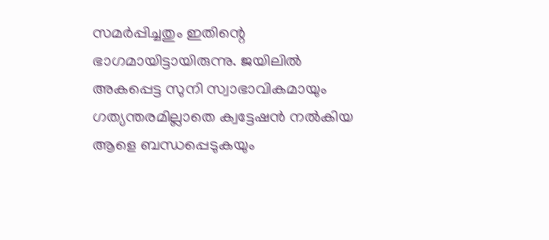സമര്‍പ്പിച്ചതും ഇതിന്റെ ഭാഗമായിട്ടായിരുന്നു. ജയിലില്‍ അകപ്പെട്ട സുനി സ്വാഭാവികമായും ഗത്യന്തരമില്ലാതെ ക്വട്ടേഷന്‍ നല്‍കിയ ആളെ ബന്ധപ്പെടുകയും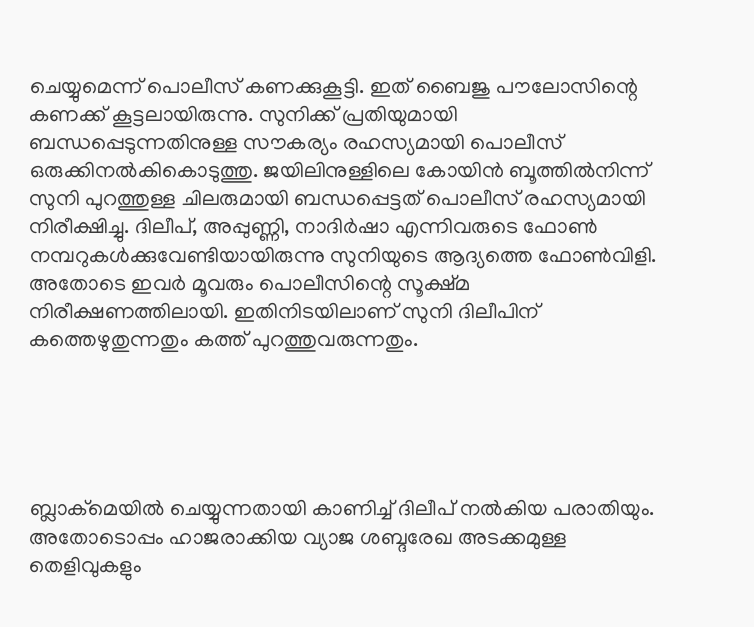ചെയ്യുമെന്ന് പൊലീസ് കണക്കുകൂട്ടി. ഇത് ബൈജു പൗലോസിന്റെ കണക്ക് കൂട്ടലായിരുന്നു. സുനിക്ക് പ്രതിയുമായി ബന്ധപ്പെടുന്നതിനുള്ള സൗകര്യം രഹസ്യമായി പൊലീസ് ഒരുക്കിനല്‍കികൊടുത്തു. ജയിലിനുള്ളിലെ കോയിന്‍ ബൂത്തില്‍നിന്ന് സുനി പുറത്തുള്ള ചിലരുമായി ബന്ധപ്പെട്ടത് പൊലീസ് രഹസ്യമായി നിരീക്ഷിച്ചു. ദിലീപ്, അപ്പുണ്ണി, നാദിര്‍ഷാ എന്നിവരുടെ ഫോണ്‍ നമ്പറുകള്‍ക്കുവേണ്ടിയായിരുന്നു സുനിയുടെ ആദ്യത്തെ ഫോണ്‍വിളി. അതോടെ ഇവര്‍ മൂവരും പൊലീസിന്റെ സൂക്ഷ്മ നിരീക്ഷണത്തിലായി. ഇതിനിടയിലാണ് സുനി ദിലീപിന് കത്തെഴുതുന്നതും കത്ത് പുറത്തുവരുന്നതും.





ബ്ലാക്‌മെയില്‍ ചെയ്യുന്നതായി കാണിച്ച് ദിലീപ് നല്‍കിയ പരാതിയും. അതോടൊപ്പം ഹാജരാക്കിയ വ്യാജ ശബ്ദരേഖ അടക്കമുള്ള തെളിവുകളും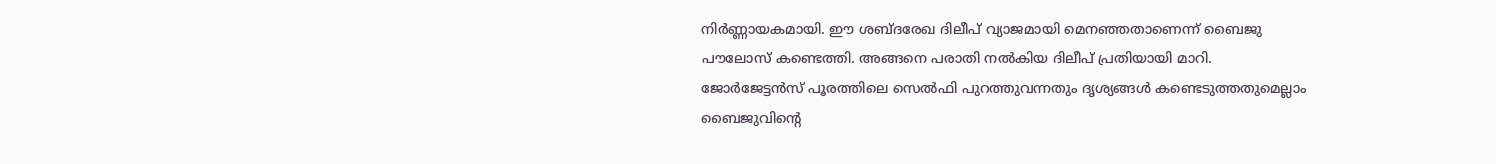നിര്‍ണ്ണായകമായി. ഈ ശബ്ദരേഖ ദിലീപ് വ്യാജമായി മെനഞ്ഞതാണെന്ന് ബൈജു പൗലോസ് കണ്ടെത്തി. അങ്ങനെ പരാതി നല്‍കിയ ദിലീപ് പ്രതിയായി മാറി. ജോര്‍ജേട്ടന്‍സ് പൂരത്തിലെ സെല്‍ഫി പുറത്തുവന്നതും ദൃശ്യങ്ങള്‍ കണ്ടെടുത്തതുമെല്ലാം ബൈജുവിന്റെ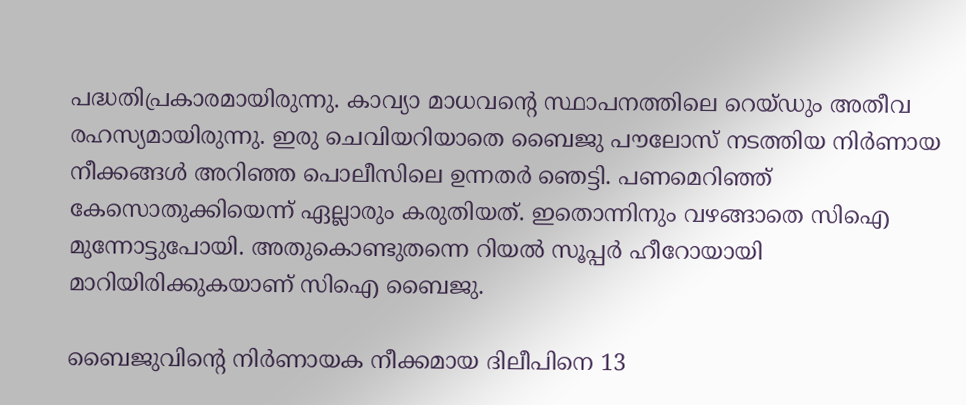പദ്ധതിപ്രകാരമായിരുന്നു. കാവ്യാ മാധവന്റെ സ്ഥാപനത്തിലെ റെയ്ഡും അതീവ രഹസ്യമായിരുന്നു. ഇരു ചെവിയറിയാതെ ബൈജു പൗലോസ് നടത്തിയ നിര്‍ണായ നീക്കങ്ങള്‍ അറിഞ്ഞ പൊലീസിലെ ഉന്നതര്‍ ഞെട്ടി. പണമെറിഞ്ഞ് കേസൊതുക്കിയെന്ന് ഏല്ലാരും കരുതിയത്. ഇതൊന്നിനും വഴങ്ങാതെ സിഐ മുന്നോട്ടുപോയി. അതുകൊണ്ടുതന്നെ റിയല്‍ സൂപ്പര്‍ ഹീറോയായി മാറിയിരിക്കുകയാണ് സിഐ ബൈജു.

ബൈജുവിന്റെ നിര്‍ണായക നീക്കമായ ദിലീപിനെ 13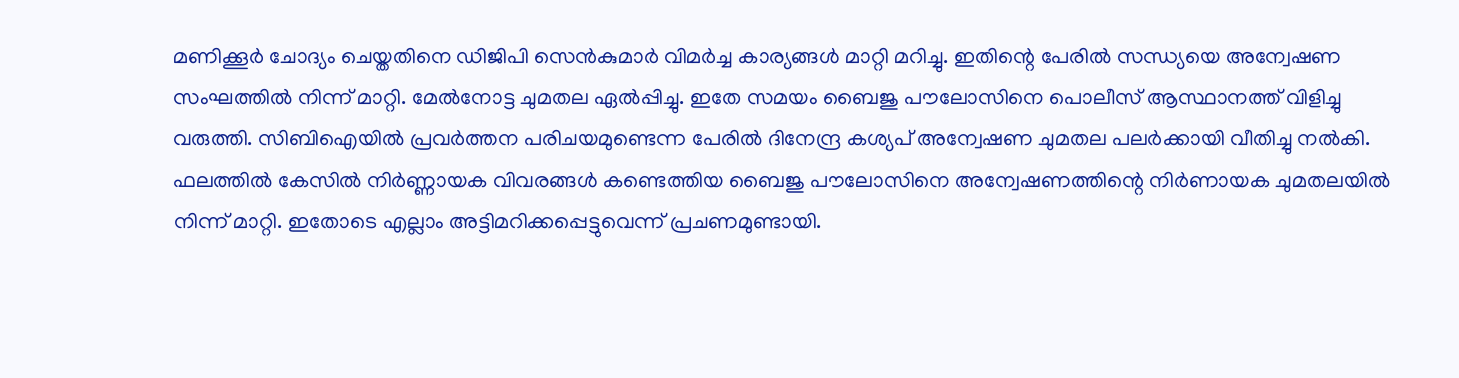മണിക്കൂര്‍ ചോദ്യം ചെയ്തതിനെ ഡിജിപി സെന്‍കുമാര്‍ വിമര്‍ച്ച കാര്യങ്ങള്‍ മാറ്റി മറിച്ചു. ഇതിന്റെ പേരില്‍ സന്ധ്യയെ അന്വേഷണ സംഘത്തില്‍ നിന്ന് മാറ്റി. മേല്‍നോട്ട ചുമതല ഏല്‍പ്പിച്ചു. ഇതേ സമയം ബൈജു പൗലോസിനെ പൊലീസ് ആസ്ഥാനത്ത് വിളിച്ചു വരുത്തി. സിബിഐയില്‍ പ്രവര്‍ത്തന പരിചയമുണ്ടെന്ന പേരില്‍ ദിനേന്ദ്ര കശ്യപ് അന്വേഷണ ചുമതല പലര്‍ക്കായി വീതിച്ചു നല്‍കി. ഫലത്തില്‍ കേസില്‍ നിര്‍ണ്ണായക വിവരങ്ങള്‍ കണ്ടെത്തിയ ബൈജു പൗലോസിനെ അന്വേഷണത്തിന്റെ നിര്‍ണായക ചുമതലയില്‍ നിന്ന് മാറ്റി. ഇതോടെ എല്ലാം അട്ടിമറിക്കപ്പെട്ടുവെന്ന് പ്രചണമുണ്ടായി.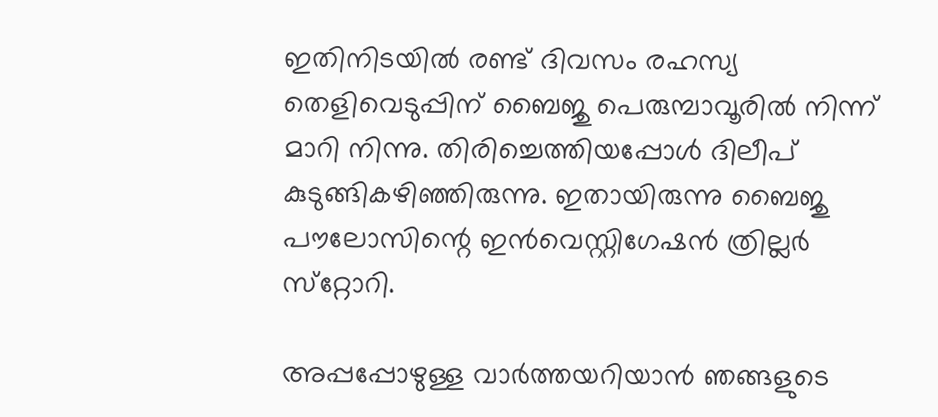ഇതിനിടയില്‍ രണ്ട് ദിവസം രഹസ്യ തെളിവെടുപ്പിന് ബൈജു പെരുമ്പാവൂരില്‍ നിന്ന് മാറി നിന്നു. തിരിച്ചെത്തിയപ്പോള്‍ ദിലീപ് കുടുങ്ങികഴിഞ്ഞിരുന്നു. ഇതായിരുന്നു ബൈജു പൗലോസിന്റെ ഇന്‍വെസ്റ്റിഗേഷന്‍ ത്രില്ലര്‍ സ്‌റ്റോറി.

അപ്പപ്പോഴുള്ള വാര്‍ത്തയറിയാന്‍ ഞങ്ങളുടെ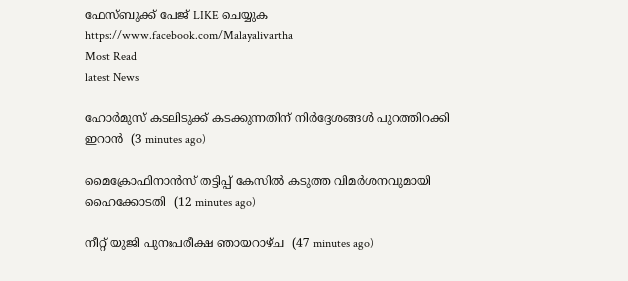ഫേസ്‌ബുക്ക്‌ പേജ് LIKE ചെയ്യുക
https://www.facebook.com/Malayalivartha
Most Read
latest News

ഹോര്‍മുസ് കടലിടുക്ക് കടക്കുന്നതിന് നിര്‍ദ്ദേശങ്ങള്‍ പുറത്തിറക്കി ഇറാന്‍  (3 minutes ago)

മൈക്രോഫിനാന്‍സ് തട്ടിപ്പ് കേസില്‍ കടുത്ത വിമര്‍ശനവുമായി ഹൈക്കോടതി  (12 minutes ago)

നീറ്റ് യുജി പുനഃപരീക്ഷ ഞായറാഴ്ച  (47 minutes ago)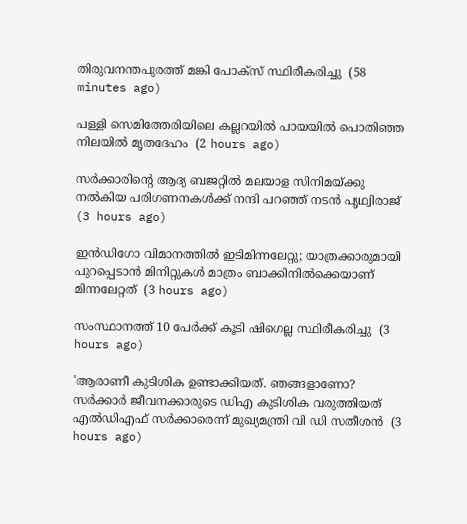തിരുവനന്തപുരത്ത് മങ്കി പോക്‌സ് സ്ഥിരീകരിച്ചു  (58 minutes ago)

പള്ളി സെമിത്തേരിയിലെ കല്ലറയില്‍ പായയില്‍ പൊതിഞ്ഞ നിലയില്‍ മൃതദേഹം  (2 hours ago)

സര്‍ക്കാരിന്റെ ആദ്യ ബജറ്റില്‍ മലയാള സിനിമയ്ക്കു നല്‍കിയ പരിഗണനകള്‍ക്ക് നന്ദി പറഞ്ഞ് നടന്‍ പൃഥ്വിരാജ്  (3 hours ago)

ഇന്‍ഡിഗോ വിമാനത്തില്‍ ഇടിമിന്നലേറ്റു; യാത്രക്കാരുമായി പുറപ്പെടാന്‍ മിനിറ്റുകള്‍ മാത്രം ബാക്കിനില്‍ക്കെയാണ് മിന്നലേറ്റത്  (3 hours ago)

സംസ്ഥാനത്ത് 10 പേര്‍ക്ക് കൂടി ഷിഗെല്ല സ്ഥിരീകരിച്ചു  (3 hours ago)

'ആരാണീ കുടിശിക ഉണ്ടാക്കിയത്. ഞങ്ങളാണോ? സര്‍ക്കാര്‍ ജീവനക്കാരുടെ ഡിഎ കുടിശിക വരുത്തിയത് എല്‍ഡിഎഫ് സര്‍ക്കാരെന്ന് മുഖ്യമന്ത്രി വി ഡി സതീശന്‍  (3 hours ago)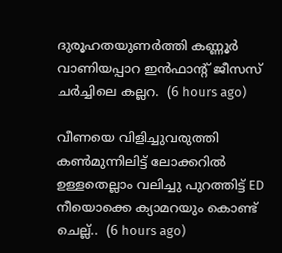ദുരൂഹതയുണർത്തി കണ്ണൂർ വാണിയപ്പാറ ഇൻഫാൻ്റ് ജീസസ് ചർച്ചിലെ കല്ലറ.  (6 hours ago)

വീണയെ വിളിച്ചുവരുത്തി കൺമുന്നിലിട്ട് ലോക്കറിൽ ഉള്ളതെല്ലാം വലിച്ചു പുറത്തിട്ട് ED നീയൊക്കെ ക്യാമറയും കൊണ്ട് ചെല്ല്..  (6 hours ago)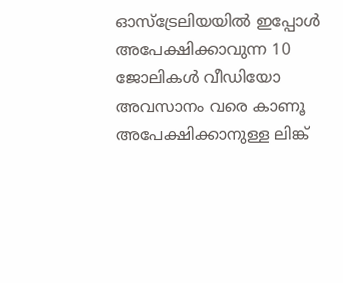ഓസ്ട്രേലിയയിൽ ഇപ്പോൾ അപേക്ഷിക്കാവുന്ന 10 ജോലികൾ വീഡിയോ അവസാനം വരെ കാണൂ അപേക്ഷിക്കാനുള്ള ലിങ്ക്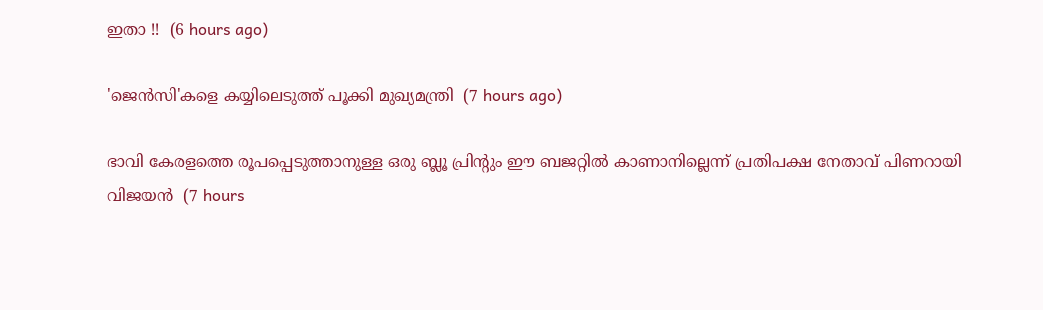ഇതാ !!  (6 hours ago)

'ജെൻസി'കളെ കയ്യിലെടുത്ത് പൂക്കി മുഖ്യമന്ത്രി  (7 hours ago)

ഭാവി കേരളത്തെ രൂപപ്പെടുത്താനുള്ള ഒരു ബ്ലൂ പ്രിന്റും ഈ ബജറ്റില്‍ കാണാനില്ലെന്ന് പ്രതിപക്ഷ നേതാവ് പിണറായി വിജയന്‍  (7 hours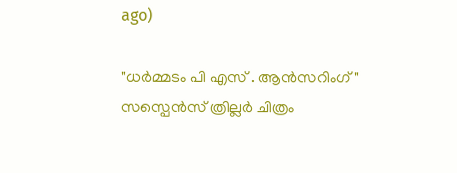ago)

"ധർമ്മടം പി എസ് . ആൻസറിംഗ്" സസ്പെൻസ് ത്രില്ലർ ചിത്രം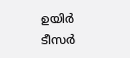ഉയിർ ടീസർ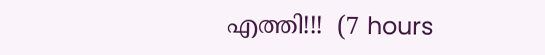എത്തി!!!  (7 hours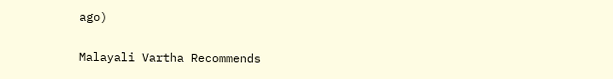ago)

Malayali Vartha Recommends